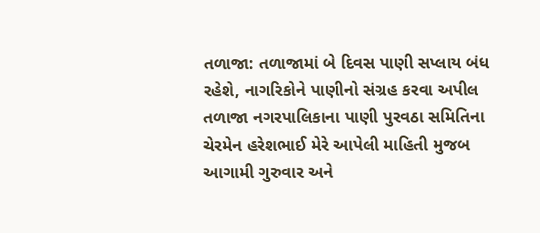તળાજા: તળાજામાં બે દિવસ પાણી સપ્લાય બંધ રહેશે, નાગરિકોને પાણીનો સંગ્રહ કરવા અપીલ
તળાજા નગરપાલિકાના પાણી પુરવઠા સમિતિના ચેરમેન હરેશભાઈ મેરે આપેલી માહિતી મુજબ આગામી ગુરુવાર અને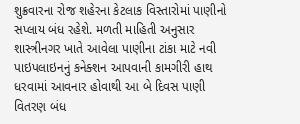શુક્રવારના રોજ શહેરના કેટલાક વિસ્તારોમાં પાણીનો સપ્લાય બંધ રહેશે. મળતી માહિતી અનુસાર શાસ્ત્રીનગર ખાતે આવેલા પાણીના ટાંકા માટે નવી પાઇપલાઇનનું કનેક્શન આપવાની કામગીરી હાથ ધરવામાં આવનાર હોવાથી આ બે દિવસ પાણી વિતરણ બંધ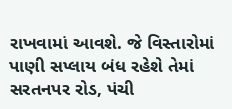રાખવામાં આવશે. જે વિસ્તારોમાં પાણી સપ્લાય બંધ રહેશે તેમાં સરતનપર રોડ, પંચી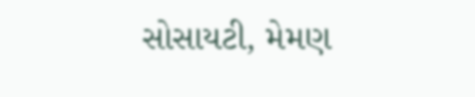સોસાયટી, મેમણ